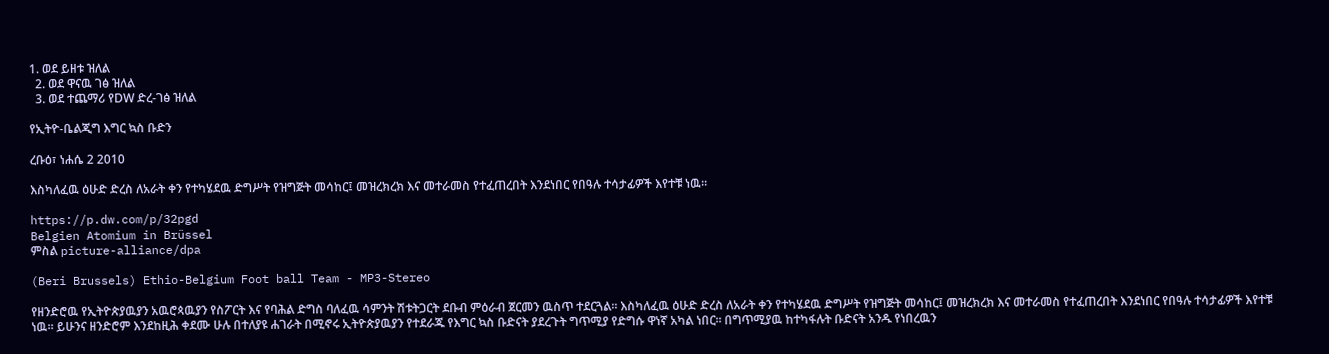1. ወደ ይዘቱ ዝለል
  2. ወደ ዋናዉ ገፅ ዝለል
  3. ወደ ተጨማሪ የDW ድረ-ገፅ ዝለል

የኢትዮ-ቤልጂግ እግር ኳስ ቡድን

ረቡዕ፣ ነሐሴ 2 2010

እስካለፈዉ ዕሁድ ድረስ ለአራት ቀን የተካሄደዉ ድግሥት የዝግጅት መሳከር፤ መዝረክረክ እና መተራመስ የተፈጠረበት እንደነበር የበዓሉ ተሳታፊዎች እየተቹ ነዉ።

https://p.dw.com/p/32pgd
Belgien Atomium in Brüssel
ምስል picture-alliance/dpa

(Beri Brussels) Ethio-Belgium Foot ball Team - MP3-Stereo

የዘንድሮዉ የኢትዮጵያዉያን አዉሮጳዉያን የስፖርት እና የባሕል ድግስ ባለፈዉ ሳምንት ሽቱትጋርት ደቡብ ምዕራብ ጀርመን ዉስጥ ተደርጓል። እስካለፈዉ ዕሁድ ድረስ ለአራት ቀን የተካሄደዉ ድግሥት የዝግጅት መሳከር፤ መዝረክረክ እና መተራመስ የተፈጠረበት እንደነበር የበዓሉ ተሳታፊዎች እየተቹ ነዉ። ይሁንና ዘንድሮም እንደከዚሕ ቀደሙ ሁሉ በተለያዩ ሐገራት በሚኖሩ ኢትዮጵያዉያን የተደራጁ የእግር ኳስ ቡድናት ያደረጉት ግጥሚያ የድግሱ ዋነኛ አካል ነበር። በግጥሚያዉ ከተካፋሉት ቡድናት አንዱ የነበረዉን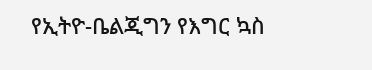የኢትዮ-ቤልጂግን የእግር ኳስ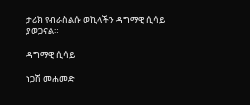ታሪክ የብራስልሱ ወኪላችን ዳግማዊ ሲሳይ ያወጋናል።

ዳግማዊ ሲሳይ

ነጋሽ መሐመድ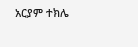አርያም ተክሌ